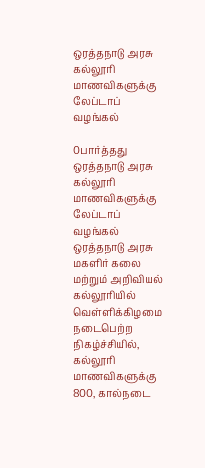ஒரத்தநாடு அரசு கல்லூரி மாணவிகளுக்கு லேப்டாப் வழங்கல்

0பார்த்தது
ஒரத்தநாடு அரசு கல்லூரி மாணவிகளுக்கு லேப்டாப் வழங்கல்
ஒரத்தநாடு அரசு மகளிர் கலை மற்றும் அறிவியல் கல்லூரியில் வெள்ளிக்கிழமை நடைபெற்ற நிகழ்ச்சியில், கல்லூரி மாணவிகளுக்கு 800, கால்நடை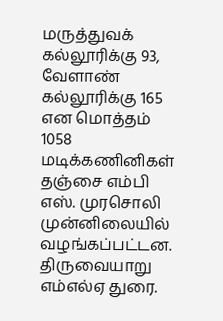மருத்துவக் கல்லூரிக்கு 93, வேளாண் கல்லூரிக்கு 165 என மொத்தம் 1058 மடிக்கணினிகள் தஞ்சை எம்பி எஸ். முரசொலி முன்னிலையில் வழங்கப்பட்டன. திருவையாறு எம்எல்ஏ துரை.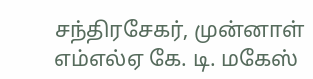சந்திரசேகர், முன்னாள் எம்எல்ஏ கே. டி. மகேஸ்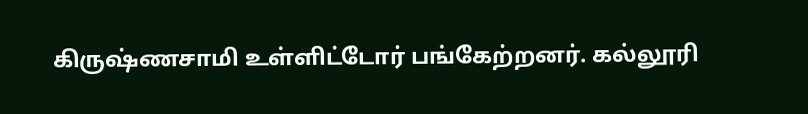கிருஷ்ணசாமி உள்ளிட்டோர் பங்கேற்றனர். கல்லூரி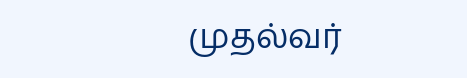முதல்வர்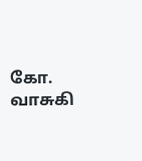கோ. வாசுகி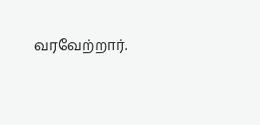வரவேற்றார்.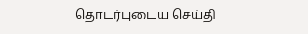தொடர்புடைய செய்தி